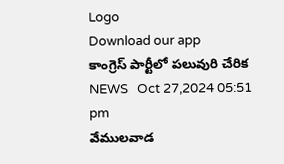Logo
Download our app
కాంగ్రెస్ పార్టీలో పలువురి చేరిక
NEWS   Oct 27,2024 05:51 pm
వేములవాడ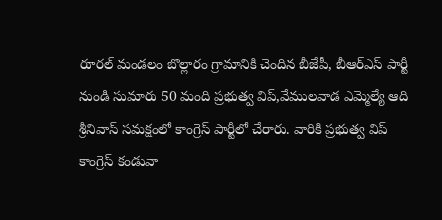రూరల్ మండలం బొల్లారం గ్రామానికి చెందిన బీజేపీ, బీఆర్ఎస్ పార్టీ నుండి సుమారు 50 మంది ప్రభుత్వ విప్,వేములవాడ ఎమ్మెల్యే ఆది శ్రీనివాస్ సమక్షంలో కాంగ్రెస్ పార్టీలో చేరారు. వారికి ప్రభుత్వ విప్ కాంగ్రెస్ కండువా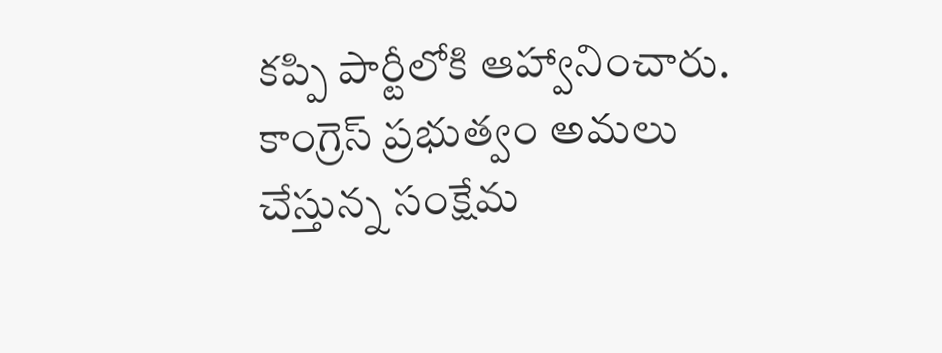కప్పి పార్టీలోకి ఆహ్వానించారు. కాంగ్రెస్ ప్ర‌భుత్వం అమలు చేస్తున్న సంక్షేమ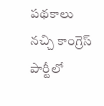పథకాలు నచ్చి కాంగ్రెస్ పార్టీలో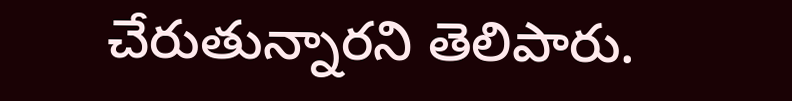చేరుతున్నార‌ని తెలిపారు.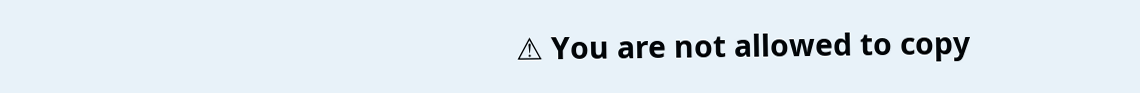⚠ You are not allowed to copy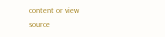content or view source